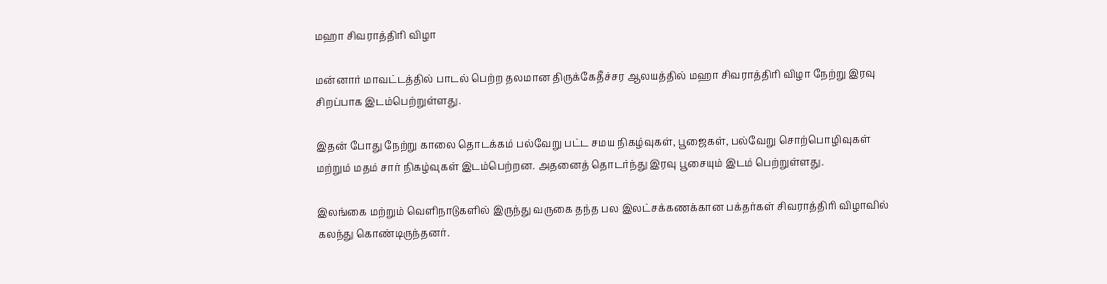மஹா சிவராத்திரி விழா

மன்னார் மாவட்டத்தில் பாடல் பெற்ற தலமான திருக்கேதீச்சர ஆலயத்தில் மஹா சிவராத்திரி விழா நேற்று இரவு சிறப்பாக இடம்பெற்றுள்ளது.

இதன் போது நேற்று காலை தொடக்கம் பல்வேறு பட்ட சமய நிகழ்வுகள், பூஜைகள், பல்வேறு சொற்பொழிவுகள் மற்றும் மதம் சார் நிகழ்வுகள் இடம்பெற்றன. அதனைத் தொடர்ந்து இரவு பூசையும் இடம் பெற்றுள்ளது.

இலங்கை மற்றும் வெளிநாடுகளில் இருந்து வருகை தந்த பல இலட்சக்கணக்கான பக்தர்கள் சிவராத்திரி விழாவில் கலந்து கொண்டிருந்தனர்.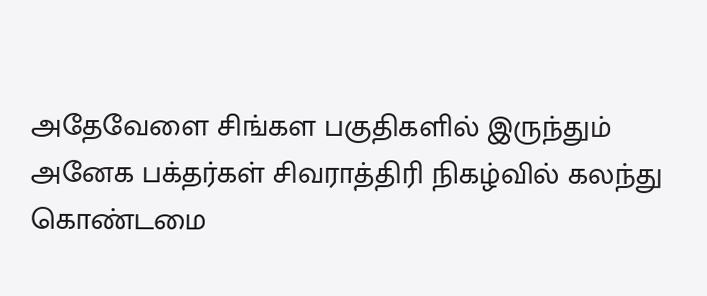அதேவேளை சிங்கள பகுதிகளில் இருந்தும் அனேக பக்தர்கள் சிவராத்திரி நிகழ்வில் கலந்து கொண்டமை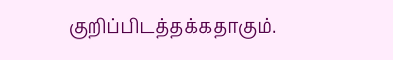குறிப்பிடத்தக்கதாகும்.